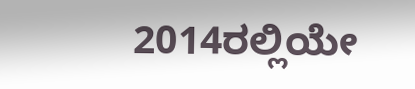2014ರಲ್ಲಿಯೇ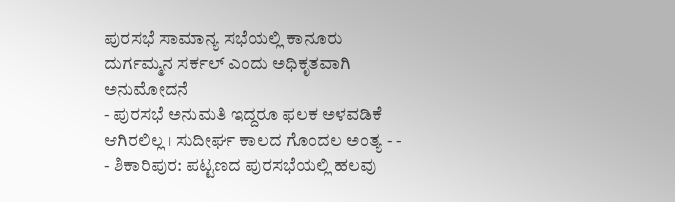ಪುರಸಭೆ ಸಾಮಾನ್ಯ ಸಭೆಯಲ್ಲಿ ಕಾನೂರು ದುರ್ಗಮ್ಮನ ಸರ್ಕಲ್ ಎಂದು ಅಧಿಕೃತವಾಗಿ ಅನುಮೋದನೆ
- ಪುರಸಭೆ ಅನುಮತಿ ಇದ್ದರೂ ಫಲಕ ಅಳವಡಿಕೆ ಆಗಿರಲಿಲ್ಲ । ಸುದೀರ್ಘ ಕಾಲದ ಗೊಂದಲ ಅಂತ್ಯ - - - ಶಿಕಾರಿಪುರ: ಪಟ್ಟಣದ ಪುರಸಭೆಯಲ್ಲಿ ಹಲವು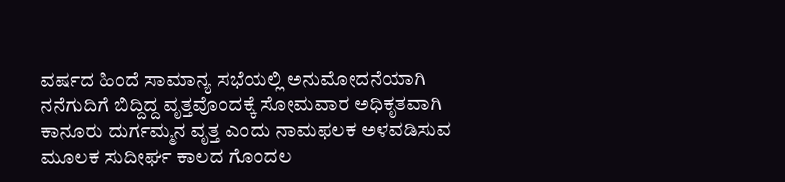ವರ್ಷದ ಹಿಂದೆ ಸಾಮಾನ್ಯ ಸಭೆಯಲ್ಲಿ ಅನುಮೋದನೆಯಾಗಿ ನನೆಗುದಿಗೆ ಬಿದ್ದಿದ್ದ ವೃತ್ತವೊಂದಕ್ಕೆ ಸೋಮವಾರ ಅಧಿಕೃತವಾಗಿ ಕಾನೂರು ದುರ್ಗಮ್ಮನ ವೃತ್ತ ಎಂದು ನಾಮಫಲಕ ಅಳವಡಿಸುವ ಮೂಲಕ ಸುದೀರ್ಘ ಕಾಲದ ಗೊಂದಲ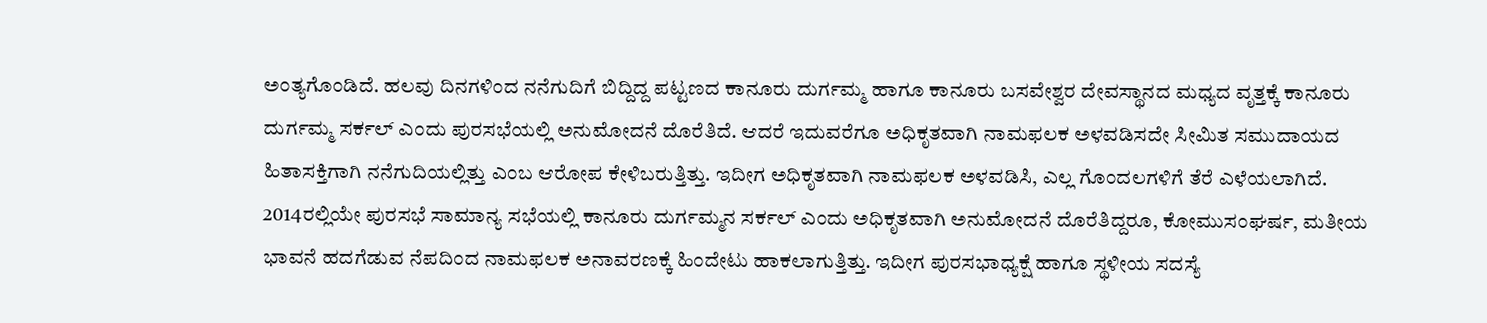ಅಂತ್ಯಗೊಂಡಿದೆ. ಹಲವು ದಿನಗಳಿಂದ ನನೆಗುದಿಗೆ ಬಿದ್ದಿದ್ದ ಪಟ್ಟಣದ ಕಾನೂರು ದುರ್ಗಮ್ಮ ಹಾಗೂ ಕಾನೂರು ಬಸವೇಶ್ವರ ದೇವಸ್ಥಾನದ ಮಧ್ಯದ ವೃತ್ತಕ್ಕೆ ಕಾನೂರು ದುರ್ಗಮ್ಮ ಸರ್ಕಲ್ ಎಂದು ಪುರಸಭೆಯಲ್ಲಿ ಅನುಮೋದನೆ ದೊರೆತಿದೆ. ಆದರೆ ಇದುವರೆಗೂ ಅಧಿಕೃತವಾಗಿ ನಾಮಫಲಕ ಅಳವಡಿಸದೇ ಸೀಮಿತ ಸಮುದಾಯದ ಹಿತಾಸಕ್ತಿಗಾಗಿ ನನೆಗುದಿಯಲ್ಲಿತ್ತು ಎಂಬ ಆರೋಪ ಕೇಳಿಬರುತ್ತಿತ್ತು. ಇದೀಗ ಅಧಿಕೃತವಾಗಿ ನಾಮಫಲಕ ಅಳವಡಿಸಿ, ಎಲ್ಲ ಗೊಂದಲಗಳಿಗೆ ತೆರೆ ಎಳೆಯಲಾಗಿದೆ. 2014ರಲ್ಲಿಯೇ ಪುರಸಭೆ ಸಾಮಾನ್ಯ ಸಭೆಯಲ್ಲಿ ಕಾನೂರು ದುರ್ಗಮ್ಮನ ಸರ್ಕಲ್ ಎಂದು ಅಧಿಕೃತವಾಗಿ ಅನುಮೋದನೆ ದೊರೆತಿದ್ದರೂ, ಕೋಮುಸಂಘರ್ಷ, ಮತೀಯ ಭಾವನೆ ಹದಗೆಡುವ ನೆಪದಿಂದ ನಾಮಫಲಕ ಅನಾವರಣಕ್ಕೆ ಹಿಂದೇಟು ಹಾಕಲಾಗುತ್ತಿತ್ತು. ಇದೀಗ ಪುರಸಭಾಧ್ಯಕ್ಷೆ ಹಾಗೂ ಸ್ಥಳೀಯ ಸದಸ್ಯೆ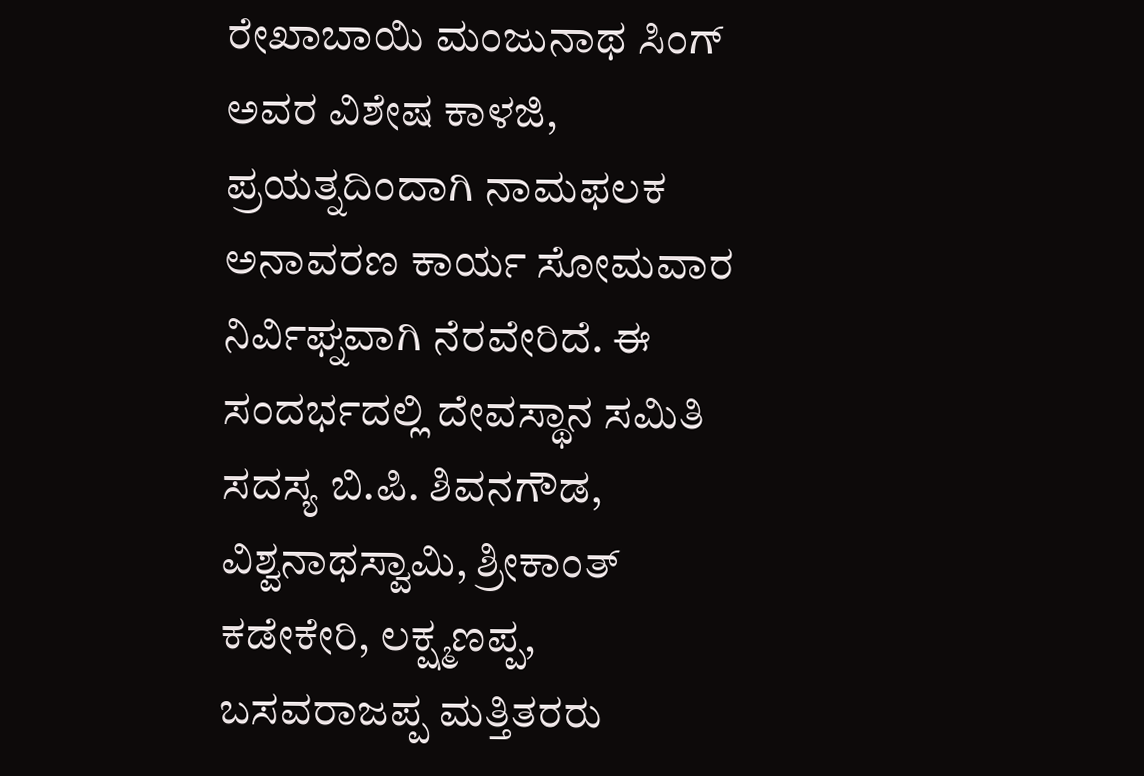ರೇಖಾಬಾಯಿ ಮಂಜುನಾಥ ಸಿಂಗ್ ಅವರ ವಿಶೇಷ ಕಾಳಜಿ, ಪ್ರಯತ್ನದಿಂದಾಗಿ ನಾಮಫಲಕ ಅನಾವರಣ ಕಾರ್ಯ ಸೋಮವಾರ ನಿರ್ವಿಘ್ನವಾಗಿ ನೆರವೇರಿದೆ. ಈ ಸಂದರ್ಭದಲ್ಲಿ ದೇವಸ್ಥಾನ ಸಮಿತಿ ಸದಸ್ಯ ಬಿ.ಪಿ. ಶಿವನಗೌಡ, ವಿಶ್ವನಾಥಸ್ವಾಮಿ, ಶ್ರೀಕಾಂತ್ ಕಡೇಕೇರಿ, ಲಕ್ಷ್ಮಣಪ್ಪ, ಬಸವರಾಜಪ್ಪ ಮತ್ತಿತರರು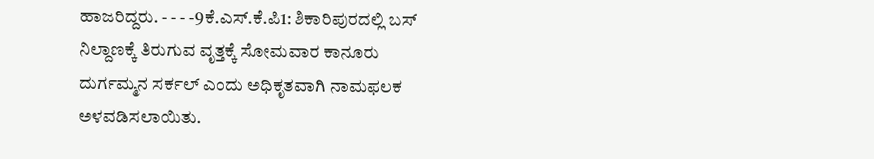ಹಾಜರಿದ್ದರು. - - - -9ಕೆ.ಎಸ್.ಕೆ.ಪಿ1: ಶಿಕಾರಿಪುರದಲ್ಲಿ ಬಸ್ ನಿಲ್ದಾಣಕ್ಕೆ ತಿರುಗುವ ವೃತ್ತಕ್ಕೆ ಸೋಮವಾರ ಕಾನೂರು ದುರ್ಗಮ್ಮನ ಸರ್ಕಲ್ ಎಂದು ಅಧಿಕೃತವಾಗಿ ನಾಮಫಲಕ ಅಳವಡಿಸಲಾಯಿತು.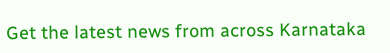Get the latest news from across Karnataka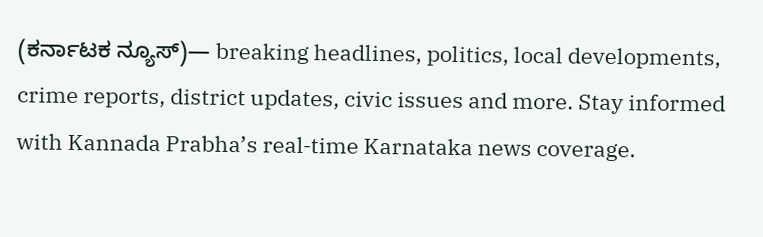(ಕರ್ನಾಟಕ ನ್ಯೂಸ್)— breaking headlines, politics, local developments, crime reports, district updates, civic issues and more. Stay informed with Kannada Prabha’s real‑time Karnataka news coverage.